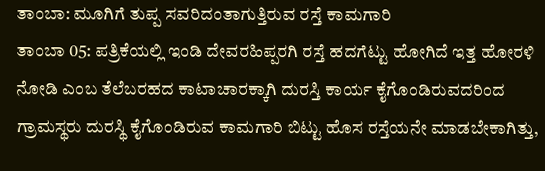ತಾಂಬಾ: ಮೂಗಿಗೆ ತುಪ್ಪ ಸವರಿದಂತಾಗುತ್ತಿರುವ ರಸ್ತೆ ಕಾಮಗಾರಿ
ತಾಂಬಾ 05: ಪತ್ರಿಕೆಯಲ್ಲಿ ಇಂಡಿ ದೇವರಹಿಪ್ಪರಗಿ ರಸ್ತೆ ಹದಗೆಟ್ಟು ಹೋಗಿದೆ ಇತ್ತ ಹೋರಳಿ ನೋಡಿ ಎಂಬ ತೆಲೆಬರಹದ ಕಾಟಾಚಾರಕ್ಕಾಗಿ ದುರಸ್ತಿ ಕಾರ್ಯ ಕೈಗೊಂಡಿರುವದರಿಂದ ಗ್ರಾಮಸ್ಥರು ದುರಸ್ಥಿ ಕೈಗೊಂಡಿರುವ ಕಾಮಗಾರಿ ಬಿಟ್ಟು ಹೊಸ ರಸ್ತೆಯನೇ ಮಾಡಬೇಕಾಗಿತ್ತು,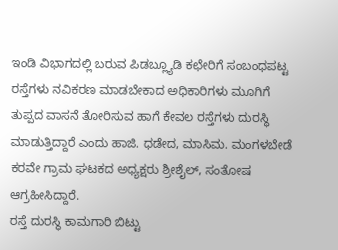ಇಂಡಿ ವಿಭಾಗದಲ್ಲಿ ಬರುವ ಪಿಡಬ್ಲ್ಯೂಡಿ ಕಛೇರಿಗೆ ಸಂಬಂಧಪಟ್ಟ ರಸ್ತೆಗಳು ನವಿಕರಣ ಮಾಡಬೇಕಾದ ಅಧಿಕಾರಿಗಳು ಮೂಗಿಗೆ ತುಪ್ಪದ ವಾಸನೆ ತೋರಿಸುವ ಹಾಗೆ ಕೇವಲ ರಸ್ತೆಗಳು ದುರಸ್ಥಿ ಮಾಡುತ್ತಿದ್ದಾರೆ ಎಂದು ಹಾಜಿ. ಧಡೇದ, ಮಾಸಿಮ. ಮಂಗಳಬೇಡೆ ಕರವೇ ಗ್ರಾಮ ಘಟಕದ ಅಧ್ಯಕ್ಷರು ಶ್ರೀಶೈಲ್, ಸಂತೋಷ ಆಗ್ರಹೀಸಿದ್ದಾರೆ.
ರಸ್ತೆ ದುರಸ್ಥಿ ಕಾಮಗಾರಿ ಬಿಟ್ಟು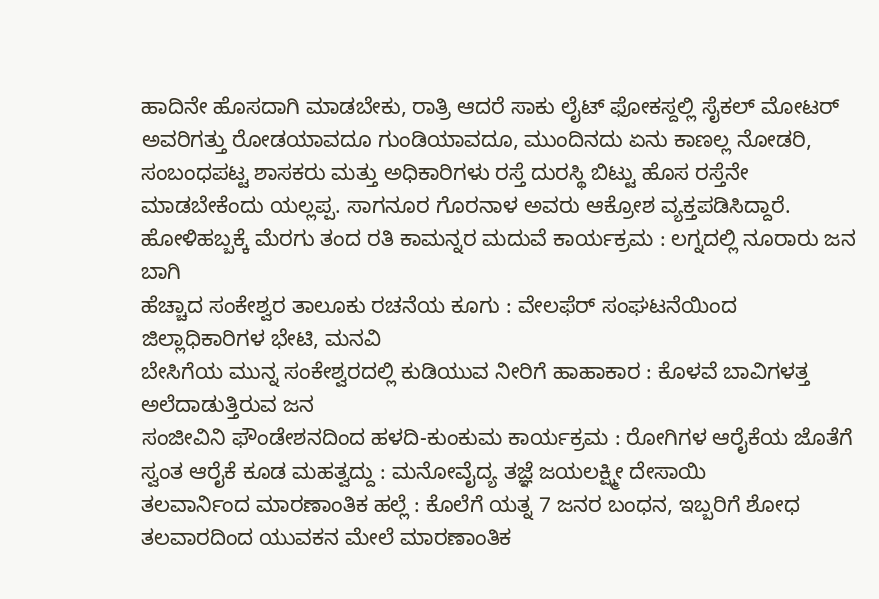ಹಾದಿನೇ ಹೊಸದಾಗಿ ಮಾಡಬೇಕು, ರಾತ್ರಿ ಆದರೆ ಸಾಕು ಲೈಟ್ ಫೋಕಸ್ದಲ್ಲಿ ಸೈಕಲ್ ಮೋಟರ್ ಅವರಿಗತ್ತು ರೋಡಯಾವದೂ ಗುಂಡಿಯಾವದೂ, ಮುಂದಿನದು ಏನು ಕಾಣಲ್ಲ ನೋಡರಿ, ಸಂಬಂಧಪಟ್ಟ ಶಾಸಕರು ಮತ್ತು ಅಧಿಕಾರಿಗಳು ರಸ್ತೆ ದುರಸ್ಥಿ ಬಿಟ್ಟು ಹೊಸ ರಸ್ತೆನೇ ಮಾಡಬೇಕೆಂದು ಯಲ್ಲಪ್ಪ. ಸಾಗನೂರ ಗೊರನಾಳ ಅವರು ಆಕ್ರೋಶ ವ್ಯಕ್ತಪಡಿಸಿದ್ದಾರೆ.
ಹೋಳಿಹಬ್ಬಕ್ಕೆ ಮೆರಗು ತಂದ ರತಿ ಕಾಮನ್ನರ ಮದುವೆ ಕಾರ್ಯಕ್ರಮ : ಲಗ್ನದಲ್ಲಿ ನೂರಾರು ಜನ ಬಾಗಿ
ಹೆಚ್ಚಾದ ಸಂಕೇಶ್ವರ ತಾಲೂಕು ರಚನೆಯ ಕೂಗು : ವೇಲಫೆರ್ ಸಂಘಟನೆಯಿಂದ ಜಿಲ್ಲಾಧಿಕಾರಿಗಳ ಭೇಟಿ, ಮನವಿ
ಬೇಸಿಗೆಯ ಮುನ್ನ ಸಂಕೇಶ್ವರದಲ್ಲಿ ಕುಡಿಯುವ ನೀರಿಗೆ ಹಾಹಾಕಾರ : ಕೊಳವೆ ಬಾವಿಗಳತ್ತ ಅಲೆದಾಡುತ್ತಿರುವ ಜನ
ಸಂಜೀವಿನಿ ಫೌಂಡೇಶನದಿಂದ ಹಳದಿ-ಕುಂಕುಮ ಕಾರ್ಯಕ್ರಮ : ರೋಗಿಗಳ ಆರೈಕೆಯ ಜೊತೆಗೆ ಸ್ವಂತ ಆರೈಕೆ ಕೂಡ ಮಹತ್ವದ್ದು : ಮನೋವೈದ್ಯ ತಜ್ಞೆ ಜಯಲಕ್ಷ್ಮೀ ದೇಸಾಯಿ
ತಲವಾರ್ನಿಂದ ಮಾರಣಾಂತಿಕ ಹಲ್ಲೆ : ಕೊಲೆಗೆ ಯತ್ನ 7 ಜನರ ಬಂಧನ, ಇಬ್ಬರಿಗೆ ಶೋಧ
ತಲವಾರದಿಂದ ಯುವಕನ ಮೇಲೆ ಮಾರಣಾಂತಿಕ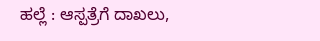ಹಲ್ಲೆ : ಆಸ್ಪತ್ರೆಗೆ ದಾಖಲು,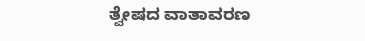ತ್ವೇಷದ ವಾತಾವರಣ